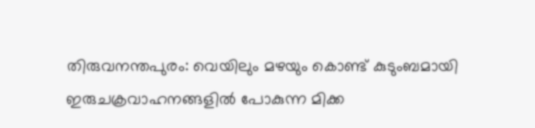തിരുവനന്തപുരം: വെയിലും മഴയും കൊണ്ട് കുടുംബമായി ഇരുചക്രവാഹനങ്ങളിൽ പോകുന്ന മിക്ക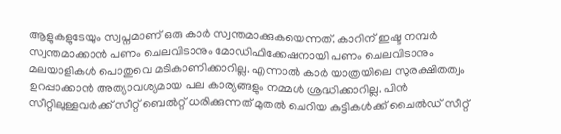ആളുകളുടേയും സ്വപ്നമാണ് ഒരു കാർ സ്വന്തമാക്കുകയെന്നത്. കാറിന് ഇഷ്ട നമ്പർ സ്വന്തമാക്കാൻ പണം ചെലവിടാനും മോഡിഫിക്കേഷനായി പണം ചെലവിടാനും മലയാളികൾ പൊതുവെ മടികാണിക്കാറില്ല. എന്നാൽ കാർ യാത്രയിലെ സുരക്ഷിതത്വം ഉറപ്പാക്കാൻ അത്യാവശ്യമായ പല കാര്യങ്ങളും നമ്മൾ ശ്രദ്ധിക്കാറില്ല. പിൻ സീറ്റിലുള്ളവർക്ക് സീറ്റ് ബെൽറ്റ് ധരിക്കുന്നത് മുതൽ ചെറിയ കുട്ടികൾക്ക് ചൈൽഡ് സീറ്റ്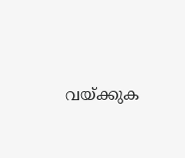വയ്ക്കുക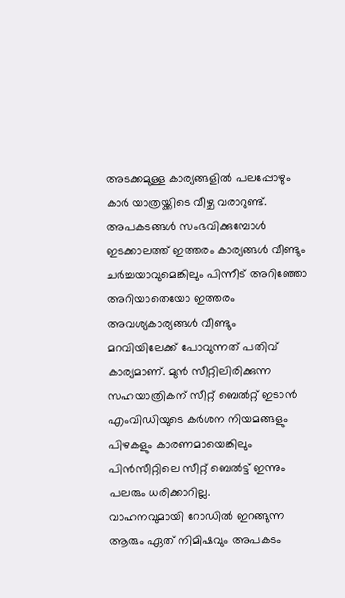അടക്കമുള്ള കാര്യങ്ങളിൽ പലപ്പോഴും കാർ യാത്രയ്ക്കിടെ വീഴ്ച വരാറുണ്ട്. അപകടങ്ങൾ സംഭവിക്കുമ്പോൾ ഇടക്കാലത്ത് ഇത്തരം കാര്യങ്ങൾ വീണ്ടും ചർച്ചയാവുമെങ്കിലും പിന്നീട് അറിഞ്ഞോ അറിയാതെയോ ഇത്തരം അവശ്യകാര്യങ്ങൾ വീണ്ടും മറവിയിലേക്ക് പോവുന്നത് പതിവ് കാര്യമാണ്. മുൻ സീറ്റിലിരിക്കുന്ന സഹയാത്രികന് സീറ്റ് ബെൽറ്റ് ഇടാൻ എംവിഡിയുടെ കർശന നിയമങ്ങളും പിഴകളും കാരണമായെങ്കിലും പിൻസീറ്റിലെ സീറ്റ് ബെൽട്ട് ഇന്നും പലരും ധരിക്കാറില്ല.
വാഹനവുമായി റോഡിൽ ഇറങ്ങുന്ന ആരും ഏത് നിമിഷവും അപകടം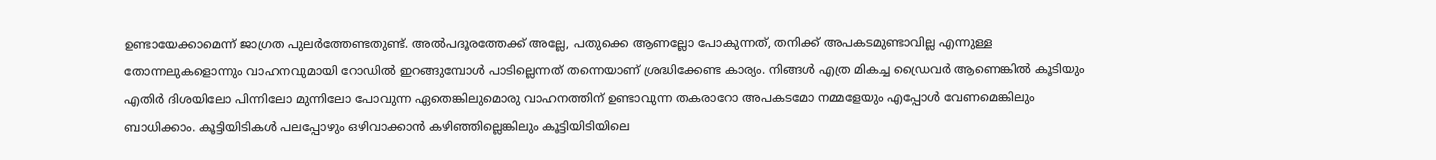ഉണ്ടായേക്കാമെന്ന് ജാഗ്രത പുലർത്തേണ്ടതുണ്ട്. അൽപദൂരത്തേക്ക് അല്ലേ, പതുക്കെ ആണല്ലോ പോകുന്നത്, തനിക്ക് അപകടമുണ്ടാവില്ല എന്നുള്ള തോന്നലുകളൊന്നും വാഹനവുമായി റോഡിൽ ഇറങ്ങുമ്പോൾ പാടില്ലെന്നത് തന്നെയാണ് ശ്രദ്ധിക്കേണ്ട കാര്യം. നിങ്ങൾ എത്ര മികച്ച ഡ്രൈവർ ആണെങ്കിൽ കൂടിയും എതിർ ദിശയിലോ പിന്നിലോ മുന്നിലോ പോവുന്ന ഏതെങ്കിലുമൊരു വാഹനത്തിന് ഉണ്ടാവുന്ന തകരാറോ അപകടമോ നമ്മളേയും എപ്പോൾ വേണമെങ്കിലും ബാധിക്കാം. കൂട്ടിയിടികൾ പലപ്പോഴും ഒഴിവാക്കാൻ കഴിഞ്ഞില്ലെങ്കിലും കൂട്ടിയിടിയിലെ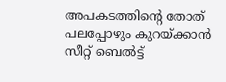അപകടത്തിന്റെ തോത് പലപ്പോഴും കുറയ്ക്കാൻ സീറ്റ് ബെൽട്ട്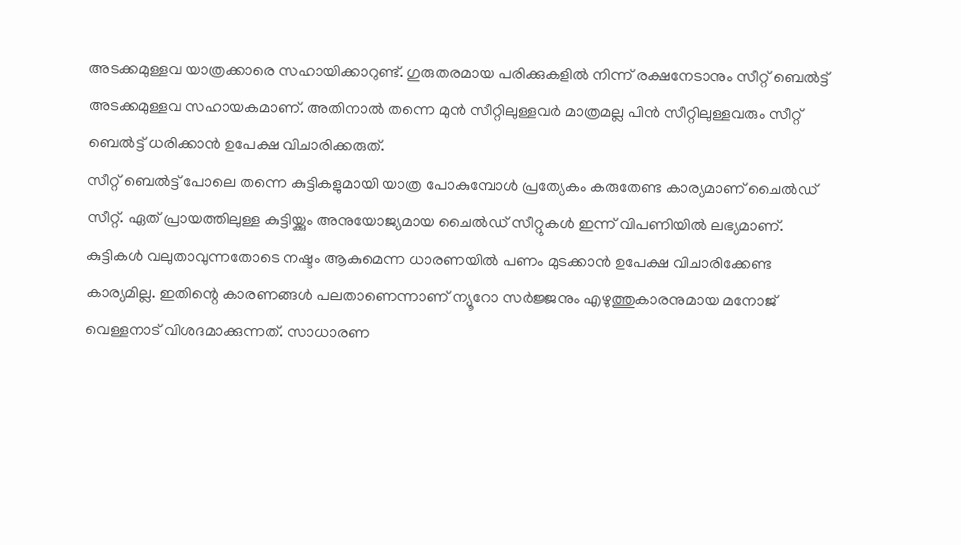അടക്കമുള്ളവ യാത്രക്കാരെ സഹായിക്കാറുണ്ട്. ഗുരുതരമായ പരിക്കുകളിൽ നിന്ന് രക്ഷനേടാനും സീറ്റ് ബെൽട്ട് അടക്കമുള്ളവ സഹായകമാണ്. അതിനാൽ തന്നെ മുൻ സീറ്റിലുള്ളവർ മാത്രമല്ല പിൻ സീറ്റിലുള്ളവരും സീറ്റ് ബെൽട്ട് ധരിക്കാൻ ഉപേക്ഷ വിചാരിക്കരുത്.
സീറ്റ് ബെൽട്ട് പോലെ തന്നെ കുട്ടികളുമായി യാത്ര പോകുമ്പോൾ പ്രത്യേകം കരുതേണ്ട കാര്യമാണ് ചൈൽഡ് സീറ്റ്. ഏത് പ്രായത്തിലുള്ള കുട്ടിയ്ക്കും അനുയോജ്യമായ ചൈൽഡ് സീറ്റുകൾ ഇന്ന് വിപണിയിൽ ലഭ്യമാണ്. കുട്ടികൾ വലുതാവുന്നതോടെ നഷ്ടം ആകുമെന്ന ധാരണയിൽ പണം മുടക്കാൻ ഉപേക്ഷ വിചാരിക്കേണ്ട കാര്യമില്ല. ഇതിന്റെ കാരണങ്ങൾ പലതാണെന്നാണ് ന്യൂറോ സർജ്ജനും എഴുത്തുകാരനുമായ മനോജ് വെള്ളനാട് വിശദമാക്കുന്നത്. സാധാരണ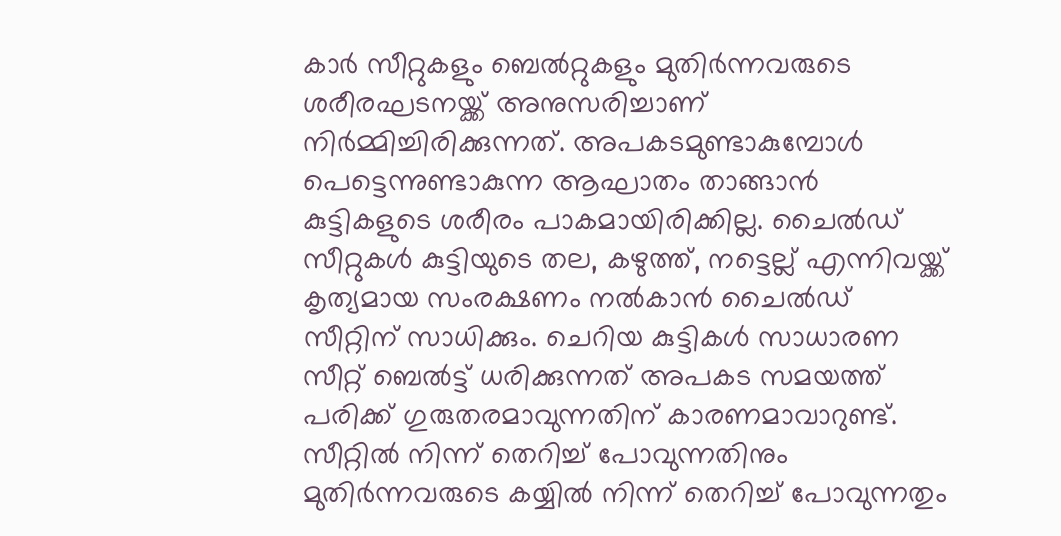കാർ സീറ്റുകളും ബെൽറ്റുകളും മുതിർന്നവരുടെ ശരീരഘടനയ്ക്ക് അനുസരിച്ചാണ് നിർമ്മിച്ചിരിക്കുന്നത്. അപകടമുണ്ടാകുമ്പോൾ പെട്ടെന്നുണ്ടാകുന്ന ആഘാതം താങ്ങാൻ കുട്ടികളുടെ ശരീരം പാകമായിരിക്കില്ല. ചൈൽഡ് സീറ്റുകൾ കുട്ടിയുടെ തല, കഴുത്ത്, നട്ടെല്ല് എന്നിവയ്ക്ക് കൃത്യമായ സംരക്ഷണം നൽകാൻ ചൈൽഡ് സീറ്റിന് സാധിക്കും. ചെറിയ കുട്ടികൾ സാധാരണ സീറ്റ് ബെൽട്ട് ധരിക്കുന്നത് അപകട സമയത്ത് പരിക്ക് ഗുരുതരമാവുന്നതിന് കാരണമാവാറുണ്ട്. സീറ്റിൽ നിന്ന് തെറിച്ച് പോവുന്നതിനും മുതിർന്നവരുടെ കയ്യിൽ നിന്ന് തെറിച്ച് പോവുന്നതും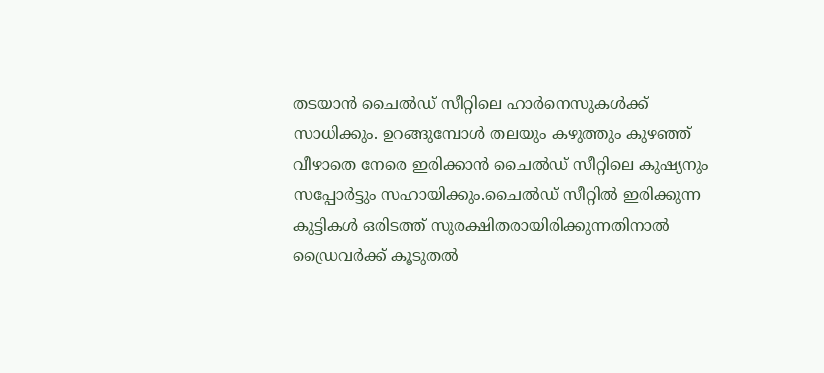തടയാൻ ചൈൽഡ് സീറ്റിലെ ഹാർനെസുകൾക്ക് സാധിക്കും. ഉറങ്ങുമ്പോൾ തലയും കഴുത്തും കുഴഞ്ഞ് വീഴാതെ നേരെ ഇരിക്കാൻ ചൈൽഡ് സീറ്റിലെ കുഷ്യനും സപ്പോർട്ടും സഹായിക്കും.ചൈൽഡ് സീറ്റിൽ ഇരിക്കുന്ന കുട്ടികൾ ഒരിടത്ത് സുരക്ഷിതരായിരിക്കുന്നതിനാൽ ഡ്രൈവർക്ക് കൂടുതൽ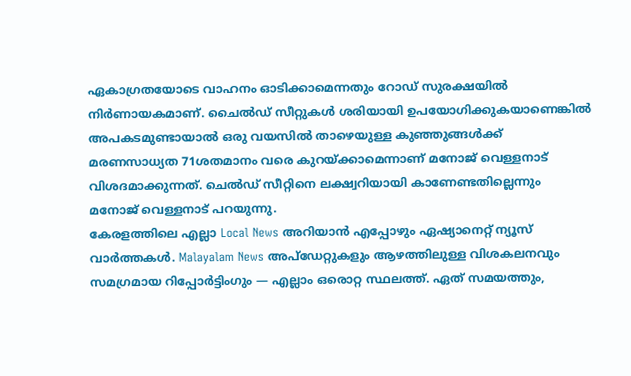ഏകാഗ്രതയോടെ വാഹനം ഓടിക്കാമെന്നതും റോഡ് സുരക്ഷയിൽ നിർണായകമാണ്. ചൈൽഡ് സീറ്റുകൾ ശരിയായി ഉപയോഗിക്കുകയാണെങ്കിൽ അപകടമുണ്ടായാൽ ഒരു വയസിൽ താഴെയുള്ള കുഞ്ഞുങ്ങൾക്ക് മരണസാധ്യത 71ശതമാനം വരെ കുറയ്ക്കാമെന്നാണ് മനോജ് വെള്ളനാട് വിശദമാക്കുന്നത്. ചെൽഡ് സീറ്റിനെ ലക്ഷ്വറിയായി കാണേണ്ടതില്ലെന്നും മനോജ് വെള്ളനാട് പറയുന്നു.
കേരളത്തിലെ എല്ലാ Local News അറിയാൻ എപ്പോഴും ഏഷ്യാനെറ്റ് ന്യൂസ് വാർത്തകൾ. Malayalam News അപ്ഡേറ്റുകളും ആഴത്തിലുള്ള വിശകലനവും സമഗ്രമായ റിപ്പോർട്ടിംഗും — എല്ലാം ഒരൊറ്റ സ്ഥലത്ത്. ഏത് സമയത്തും,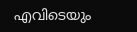എവിടെയും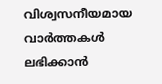വിശ്വസനീയമായ വാർത്തകൾ ലഭിക്കാൻ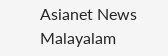Asianet News Malayalam